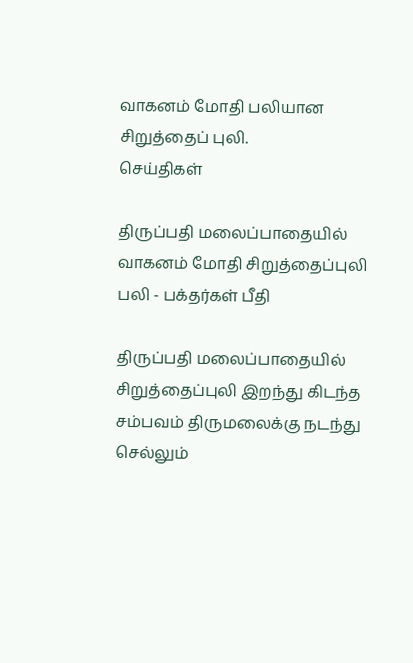வாகனம் மோதி பலியான சிறுத்தைப் புலி.
செய்திகள்

திருப்பதி மலைப்பாதையில் வாகனம் மோதி சிறுத்தைப்புலி பலி - பக்தர்கள் பீதி

திருப்பதி மலைப்பாதையில் சிறுத்தைப்புலி இறந்து கிடந்த சம்பவம் திருமலைக்கு நடந்து செல்லும்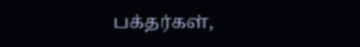பக்தர்கள்,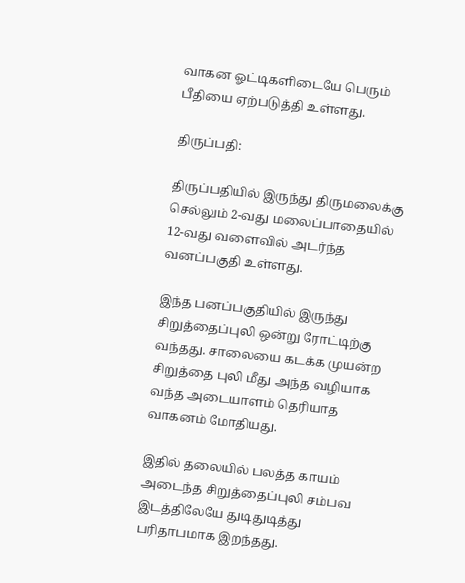வாகன ஓட்டிகளிடையே பெரும் பீதியை ஏற்படுத்தி உள்ளது.

திருப்பதி:

திருப்பதியில் இருந்து திருமலைக்கு செல்லும் 2-வது மலைப்பாதையில் 12-வது வளைவில் அடர்ந்த வனப்பகுதி உள்ளது.

இந்த பனப்பகுதியில் இருந்து சிறுத்தைப்புலி ஒன்று ரோட்டிற்கு வந்தது. சாலையை கடக்க முயன்ற சிறுத்தை புலி மீது அந்த வழியாக வந்த அடையாளம் தெரியாத வாகனம் மோதியது.

இதில் தலையில் பலத்த காயம் அடைந்த சிறுத்தைப்புலி சம்பவ இடத்திலேயே துடிதுடித்து பரிதாபமாக இறந்தது.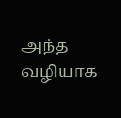அந்த வழியாக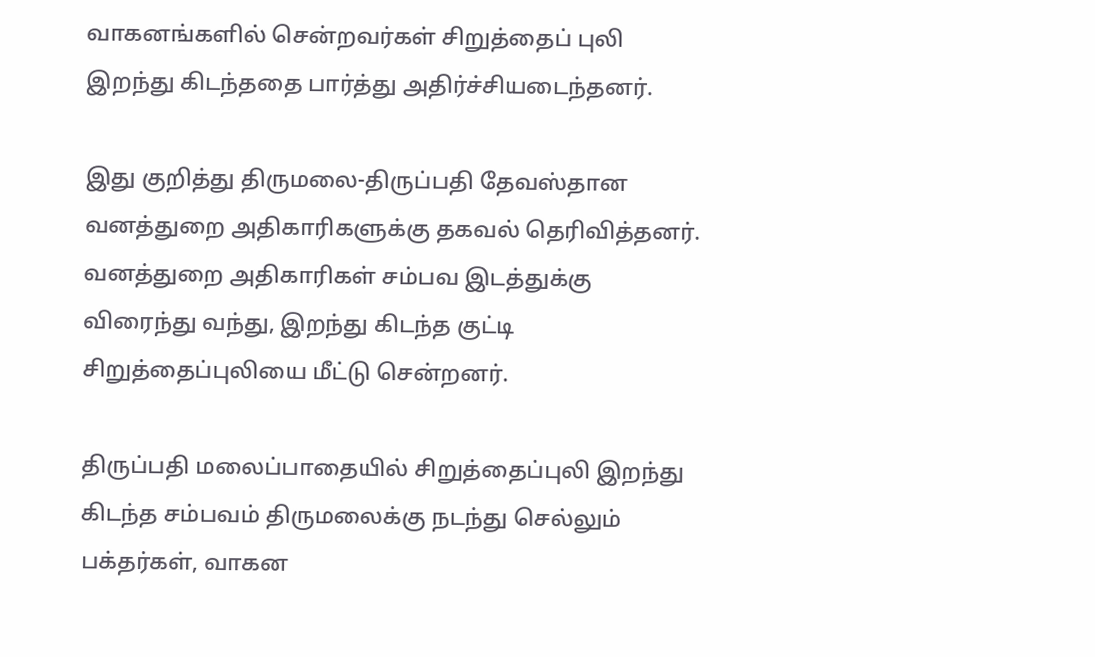வாகனங்களில் சென்றவர்கள் சிறுத்தைப் புலி இறந்து கிடந்ததை பார்த்து அதிர்ச்சியடைந்தனர்.

இது குறித்து திருமலை-திருப்பதி தேவஸ்தான வனத்துறை அதிகாரிகளுக்கு தகவல் தெரிவித்தனர். வனத்துறை அதிகாரிகள் சம்பவ இடத்துக்கு விரைந்து வந்து, இறந்து கிடந்த குட்டி சிறுத்தைப்புலியை மீட்டு சென்றனர்.

திருப்பதி மலைப்பாதையில் சிறுத்தைப்புலி இறந்து கிடந்த சம்பவம் திருமலைக்கு நடந்து செல்லும் பக்தர்கள், வாகன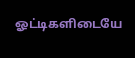ஓட்டிகளிடையே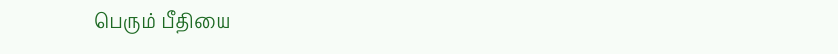பெரும் பீதியை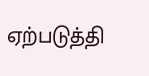ஏற்படுத்தி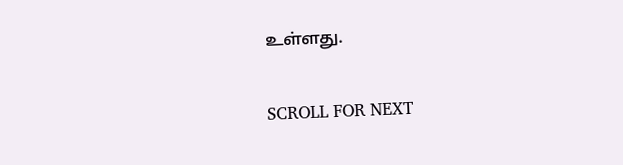உள்ளது.

SCROLL FOR NEXT